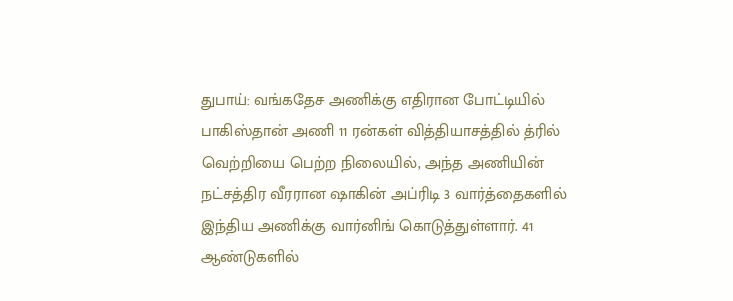துபாய்: வங்கதேச அணிக்கு எதிரான போட்டியில் பாகிஸ்தான் அணி 11 ரன்கள் வித்தியாசத்தில் த்ரில் வெற்றியை பெற்ற நிலையில், அந்த அணியின் நட்சத்திர வீரரான ஷாகின் அப்ரிடி 3 வார்த்தைகளில் இந்திய அணிக்கு வார்னிங் கொடுத்துள்ளார். 41 ஆண்டுகளில்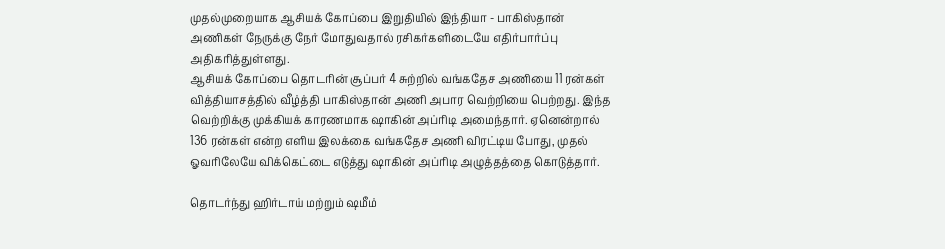முதல்முறையாக ஆசியக் கோப்பை இறுதியில் இந்தியா - பாகிஸ்தான் அணிகள் நேருக்கு நேர் மோதுவதால் ரசிகர்களிடையே எதிர்பார்ப்பு அதிகரித்துள்ளது.
ஆசியக் கோப்பை தொடரின் சூப்பர் 4 சுற்றில் வங்கதேச அணியை 11 ரன்கள் வித்தியாசத்தில் வீழ்த்தி பாகிஸ்தான் அணி அபார வெற்றியை பெற்றது. இந்த வெற்றிக்கு முக்கியக் காரணமாக ஷாகின் அப்ரிடி அமைந்தார். ஏனென்றால் 136 ரன்கள் என்ற எளிய இலக்கை வங்கதேச அணி விரட்டிய போது, முதல் ஓவரிலேயே விக்கெட்டை எடுத்து ஷாகின் அப்ரிடி அழுத்தத்தை கொடுத்தார்.

தொடர்ந்து ஹிர்டாய் மற்றும் ஷமீம்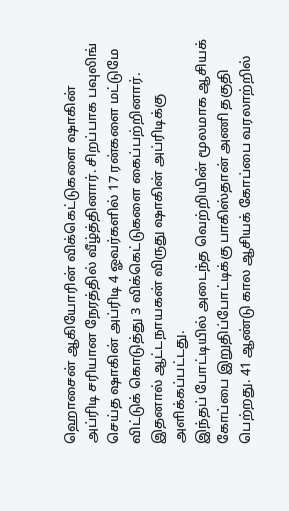ஹொசைன் ஆகியோரின் விக்கெட்டுகளை ஷாகின் அப்ரிடி சரியான நேரத்தில் வீழ்த்தினார். சிறப்பாக பவுலிங் செய்த ஷாகின் அப்ரிடி 4 ஓவர்களில் 17 ரன்களை மட்டுமே விட்டுக் கொடுத்து 3 விக்கெட்டுகளை கைப்பற்றினார். இதனால் ஆட்டநாயகன் விருது ஷாகின் அப்ரிடிக்கு அளிக்கப்பட்டது.
இந்தப் போட்டியில் அடைந்த வெற்றியின் மூலமாக ஆசியக் கோப்பை இறுதிப்போட்டிக்கு பாகிஸ்தான் அணி தகுதி பெற்றது. 41 ஆண்டு கால ஆசியக் கோப்பை வரலாற்றில்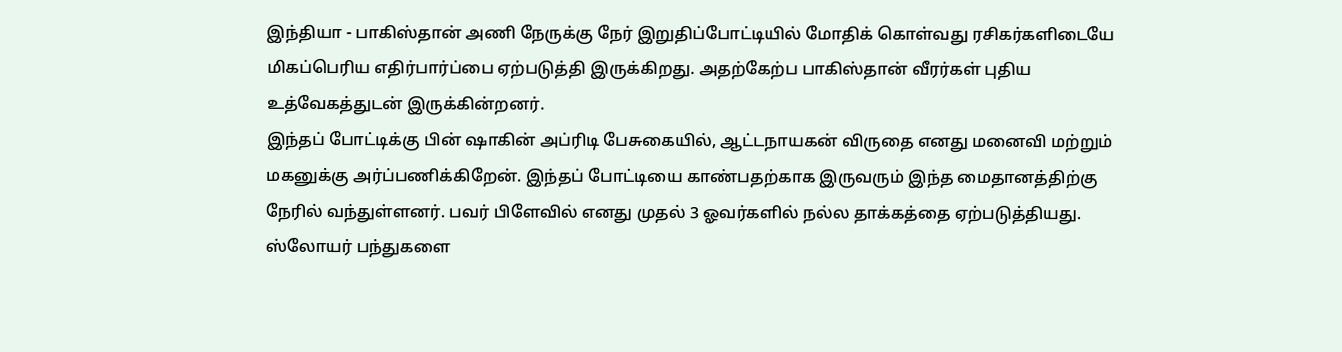இந்தியா - பாகிஸ்தான் அணி நேருக்கு நேர் இறுதிப்போட்டியில் மோதிக் கொள்வது ரசிகர்களிடையே மிகப்பெரிய எதிர்பார்ப்பை ஏற்படுத்தி இருக்கிறது. அதற்கேற்ப பாகிஸ்தான் வீரர்கள் புதிய உத்வேகத்துடன் இருக்கின்றனர்.
இந்தப் போட்டிக்கு பின் ஷாகின் அப்ரிடி பேசுகையில், ஆட்டநாயகன் விருதை எனது மனைவி மற்றும் மகனுக்கு அர்ப்பணிக்கிறேன். இந்தப் போட்டியை காண்பதற்காக இருவரும் இந்த மைதானத்திற்கு நேரில் வந்துள்ளனர். பவர் பிளேவில் எனது முதல் 3 ஓவர்களில் நல்ல தாக்கத்தை ஏற்படுத்தியது. ஸ்லோயர் பந்துகளை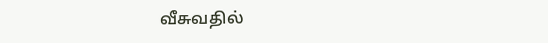வீசுவதில்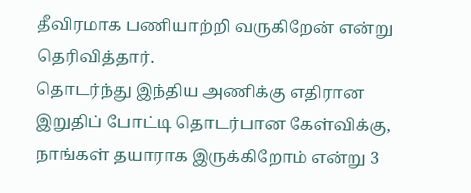தீவிரமாக பணியாற்றி வருகிறேன் என்று தெரிவித்தார்.
தொடர்ந்து இந்திய அணிக்கு எதிரான இறுதிப் போட்டி தொடர்பான கேள்விக்கு, நாங்கள் தயாராக இருக்கிறோம் என்று 3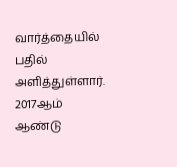வார்த்தையில் பதில் அளித்துள்ளார். 2017ஆம் ஆண்டு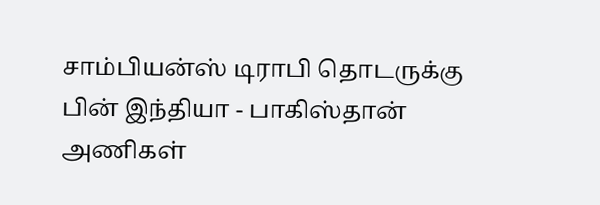சாம்பியன்ஸ் டிராபி தொடருக்கு பின் இந்தியா - பாகிஸ்தான் அணிகள்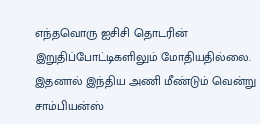எந்தவொரு ஐசிசி தொடரின் இறுதிப்போட்டிகளிலும் மோதியதில்லை. இதனால் இந்திய அணி மீண்டும் வென்று சாம்பியன்ஸ்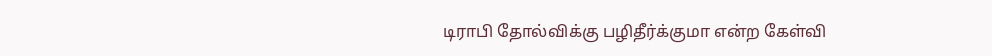டிராபி தோல்விக்கு பழிதீர்க்குமா என்ற கேள்வி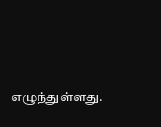எழுந்துள்ளது.